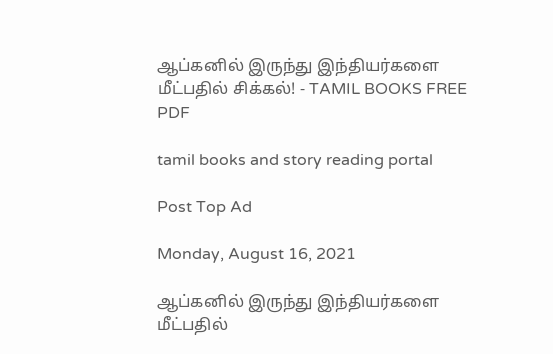ஆப்கனில் இருந்து இந்தியர்களை மீட்பதில் சிக்கல்! - TAMIL BOOKS FREE PDF

tamil books and story reading portal

Post Top Ad

Monday, August 16, 2021

ஆப்கனில் இருந்து இந்தியர்களை மீட்பதில்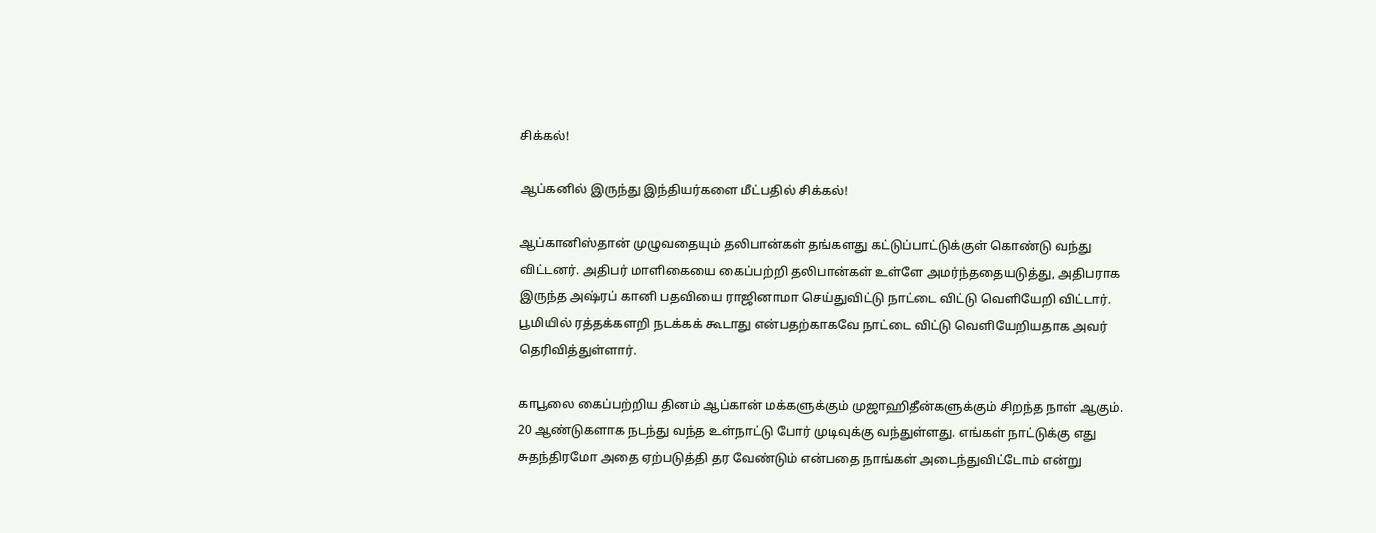சிக்கல்!

ஆப்கனில் இருந்து இந்தியர்களை மீட்பதில் சிக்கல்!

ஆப்கானிஸ்தான் முழுவதையும் தலிபான்கள் தங்களது கட்டுப்பாட்டுக்குள் கொண்டு வந்து விட்டனர். அதிபர் மாளிகையை கைப்பற்றி தலிபான்கள் உள்ளே அமர்ந்ததையடுத்து, அதிபராக இருந்த அஷ்ரப் கானி பதவியை ராஜினாமா செய்துவிட்டு நாட்டை விட்டு வெளியேறி விட்டார். பூமியில் ரத்தக்களறி நடக்கக் கூடாது என்பதற்காகவே நாட்டை விட்டு வெளியேறியதாக அவர் தெரிவித்துள்ளார்.

காபூலை கைப்பற்றிய தினம் ஆப்கான் மக்களுக்கும் முஜாஹிதீன்களுக்கும் சிறந்த நாள் ஆகும். 20 ஆண்டுகளாக நடந்து வந்த உள்நாட்டு போர் முடிவுக்கு வந்துள்ளது. எங்கள் நாட்டுக்கு எது சுதந்திரமோ அதை ஏற்படுத்தி தர வேண்டும் என்பதை நாங்கள் அடைந்துவிட்டோம் என்று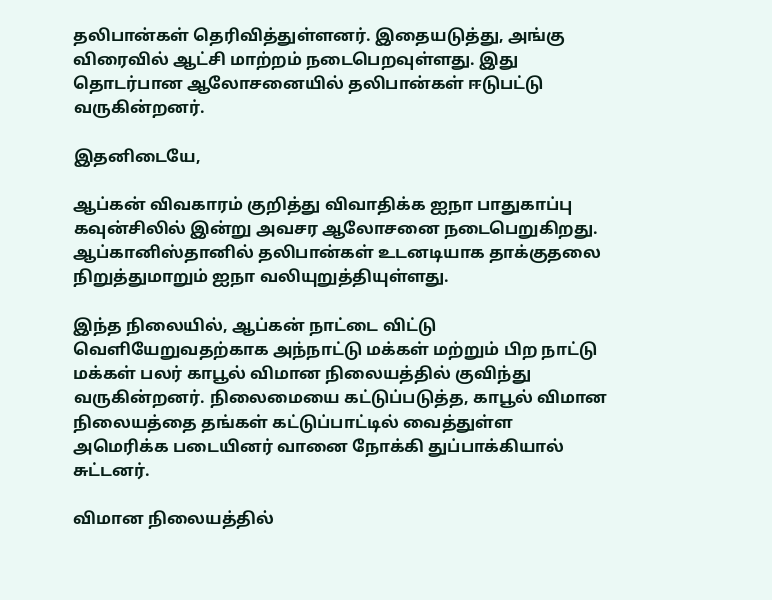தலிபான்கள் தெரிவித்துள்ளனர். இதையடுத்து, அங்கு விரைவில் ஆட்சி மாற்றம் நடைபெறவுள்ளது. இது தொடர்பான ஆலோசனையில் தலிபான்கள் ஈடுபட்டு வருகின்றனர்.

இதனிடையே,

ஆப்கன் விவகாரம் குறித்து விவாதிக்க ஐநா பாதுகாப்பு கவுன்சிலில் இன்று அவசர ஆலோசனை நடைபெறுகிறது. ஆப்கானிஸ்தானில் தலிபான்கள் உடனடியாக தாக்குதலை நிறுத்துமாறும் ஐநா வலியுறுத்தியுள்ளது.

இந்த நிலையில், ஆப்கன் நாட்டை விட்டு வெளியேறுவதற்காக அந்நாட்டு மக்கள் மற்றும் பிற நாட்டு மக்கள் பலர் காபூல் விமான நிலையத்தில் குவிந்து வருகின்றனர். நிலைமையை கட்டுப்படுத்த, காபூல் விமான நிலையத்தை தங்கள் கட்டுப்பாட்டில் வைத்துள்ள அமெரிக்க படையினர் வானை நோக்கி துப்பாக்கியால் சுட்டனர்.

விமான நிலையத்தில்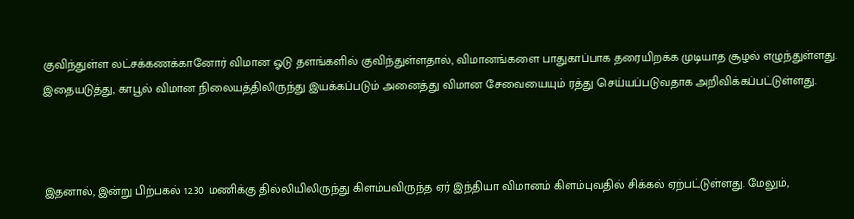குவிந்துள்ள லட்சக்கணக்கானோர் விமான ஓடு தளங்களில் குவிந்துள்ளதால், விமானங்களை பாதுகாப்பாக தரையிறக்க முடியாத சூழல் எழுந்துள்ளது. இதையடுத்து, காபூல் விமான நிலையத்திலிருந்து இயக்கப்படும் அனைத்து விமான சேவையையும் ரத்து செய்யப்படுவதாக அறிவிக்கப்பட்டுள்ளது.



இதனால், இன்று பிற்பகல் 12.30 மணிக்கு தில்லியிலிருந்து கிளம்பவிருந்த ஏர் இந்தியா விமானம் கிளம்புவதில் சிக்கல் ஏற்பட்டுள்ளது. மேலும்,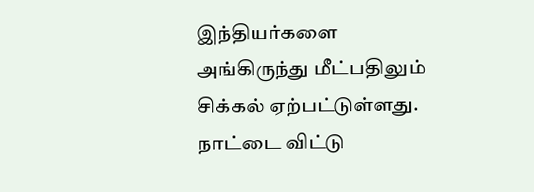இந்தியர்களை அங்கிருந்து மீட்பதிலும் சிக்கல் ஏற்பட்டுள்ளது. நாட்டை விட்டு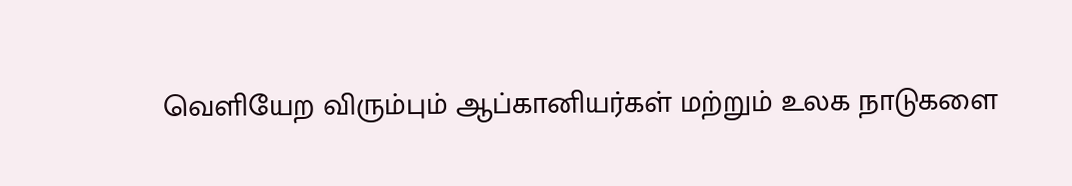வெளியேற விரும்பும் ஆப்கானியர்கள் மற்றும் உலக நாடுகளை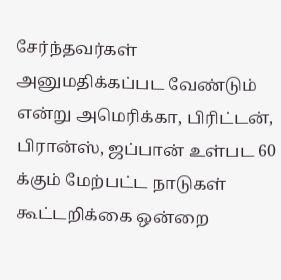சேர்ந்தவர்கள் அனுமதிக்கப்பட வேண்டும் என்று அமெரிக்கா, பிரிட்டன், பிரான்ஸ், ஜப்பான் உள்பட 60 க்கும் மேற்பட்ட நாடுகள் கூட்டறிக்கை ஒன்றை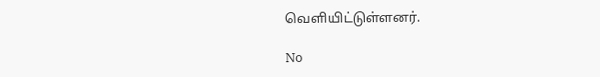வெளியிட்டுள்ளனர்.

No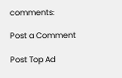comments:

Post a Comment

Post Top Ad